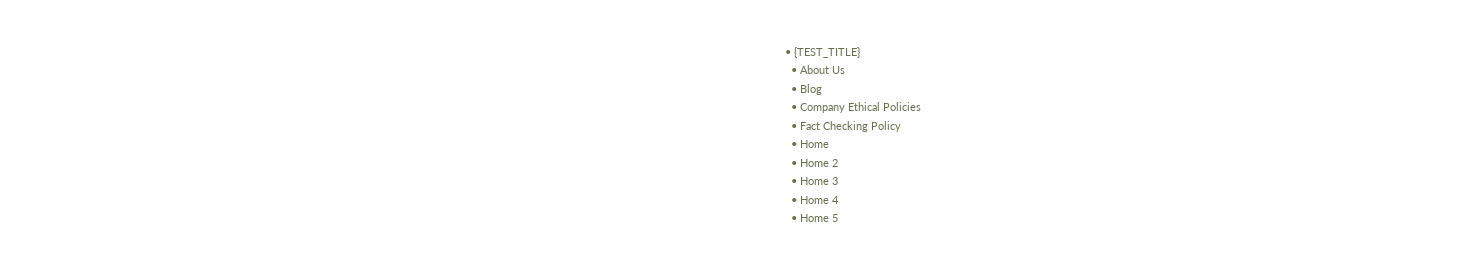• {TEST_TITLE}
  • About Us
  • Blog
  • Company Ethical Policies
  • Fact Checking Policy
  • Home
  • Home 2
  • Home 3
  • Home 4
  • Home 5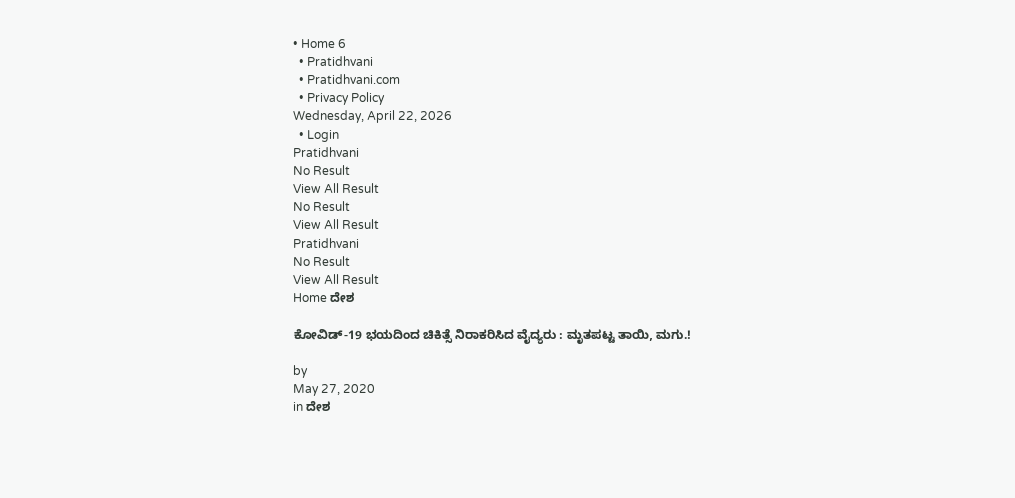• Home 6
  • Pratidhvani
  • Pratidhvani.com
  • Privacy Policy
Wednesday, April 22, 2026
  • Login
Pratidhvani
No Result
View All Result
No Result
View All Result
Pratidhvani
No Result
View All Result
Home ದೇಶ

ಕೋವಿಡ್-19 ಭಯದಿಂದ ಚಿಕಿತ್ಸೆ ನಿರಾಕರಿಸಿದ ವೈದ್ಯರು : ಮೃತಪಟ್ಟ ತಾಯಿ, ಮಗು.!

by
May 27, 2020
in ದೇಶ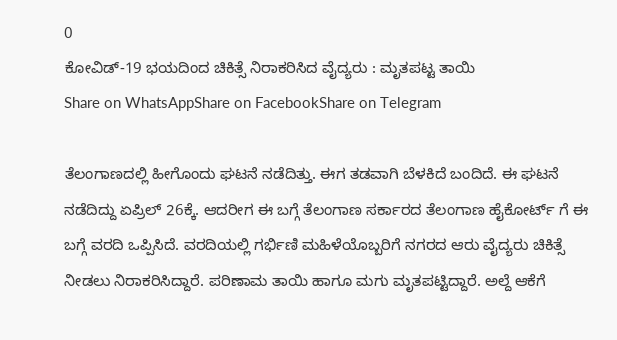0
ಕೋವಿಡ್-19 ಭಯದಿಂದ ಚಿಕಿತ್ಸೆ ನಿರಾಕರಿಸಿದ ವೈದ್ಯರು : ಮೃತಪಟ್ಟ ತಾಯಿ
Share on WhatsAppShare on FacebookShare on Telegram

ತೆಲಂಗಾಣದಲ್ಲಿ ಹೀಗೊಂದು ಘಟನೆ ನಡೆದಿತ್ತು. ಈಗ ತಡವಾಗಿ ಬೆಳಕಿದೆ ಬಂದಿದೆ. ಈ ಘಟನೆ ನಡೆದಿದ್ದು ಏಪ್ರಿಲ್‌ 26ಕ್ಕೆ. ಆದರೀಗ ಈ ಬಗ್ಗೆ ತೆಲಂಗಾಣ ಸರ್ಕಾರದ ತೆಲಂಗಾಣ ಹೈಕೋರ್ಟ್‌ ಗೆ ಈ ಬಗ್ಗೆ ವರದಿ ಒಪ್ಪಿಸಿದೆ. ವರದಿಯಲ್ಲಿ ಗರ್ಭಿಣಿ ಮಹಿಳೆಯೊಬ್ಬರಿಗೆ ನಗರದ ಆರು ವೈದ್ಯರು ಚಿಕಿತ್ಸೆ ನೀಡಲು ನಿರಾಕರಿಸಿದ್ದಾರೆ. ಪರಿಣಾಮ ತಾಯಿ ಹಾಗೂ ಮಗು ಮೃತಪಟ್ಟಿದ್ದಾರೆ. ಅಲ್ದೆ ಆಕೆಗೆ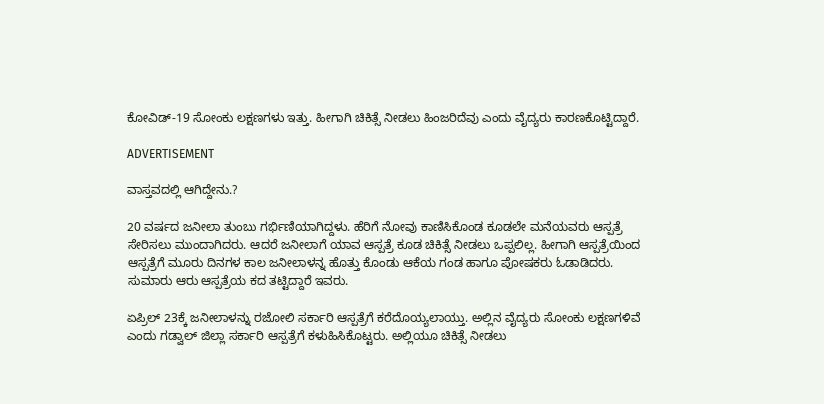ಕೋವಿಡ್‌-19 ಸೋಂಕು ಲಕ್ಷಣಗಳು ಇತ್ತು. ಹೀಗಾಗಿ ಚಿಕಿತ್ಸೆ ನೀಡಲು ಹಿಂಜರಿದೆವು ಎಂದು ವೈದ್ಯರು ಕಾರಣಕೊಟ್ಟಿದ್ದಾರೆ.

ADVERTISEMENT

ವಾಸ್ತವದಲ್ಲಿ ಆಗಿದ್ದೇನು.?

20 ವರ್ಷದ ಜನೀಲಾ ತುಂಬು ಗರ್ಭಿಣಿಯಾಗಿದ್ದಳು. ಹೆರಿಗೆ ನೋವು ಕಾಣಿಸಿಕೊಂಡ ಕೂಡಲೇ ಮನೆಯವರು ಆಸ್ಪತ್ರೆ ಸೇರಿಸಲು ಮುಂದಾಗಿದರು. ಆದರೆ ಜನೀಲಾಗೆ ಯಾವ ಆಸ್ಪತ್ರೆ ಕೂಡ ಚಿಕಿತ್ಸೆ ನೀಡಲು ಒಪ್ಪಲಿಲ್ಲ. ಹೀಗಾಗಿ ಆಸ್ಪತ್ರೆಯಿಂದ ಆಸ್ಪತ್ರೆಗೆ ಮೂರು ದಿನಗಳ ಕಾಲ ಜನೀಲಾಳನ್ನ ಹೊತ್ತು ಕೊಂಡು ಆಕೆಯ ಗಂಡ ಹಾಗೂ ಪೋಷಕರು ಓಡಾಡಿದರು. ಸುಮಾರು ಆರು ಆಸ್ಪತ್ರೆಯ ಕದ ತಟ್ಟಿದ್ದಾರೆ ಇವರು.

ಏಪ್ರಿಲ್‌ 23ಕ್ಕೆ ಜನೀಲಾಳನ್ನು ರಜೋಲಿ ಸರ್ಕಾರಿ ಆಸ್ಪತ್ರೆಗೆ ಕರೆದೊಯ್ಯಲಾಯ್ತು. ಅಲ್ಲಿನ ವೈದ್ಯರು ಸೋಂಕು ಲಕ್ಷಣಗಳಿವೆ ಎಂದು ಗಡ್ವಾಲ್‌ ಜಿಲ್ಲಾ ಸರ್ಕಾರಿ ಆಸ್ಪತ್ರೆಗೆ ಕಳುಹಿಸಿಕೊಟ್ಟರು. ಅಲ್ಲಿಯೂ ಚಿಕಿತ್ಸೆ ನೀಡಲು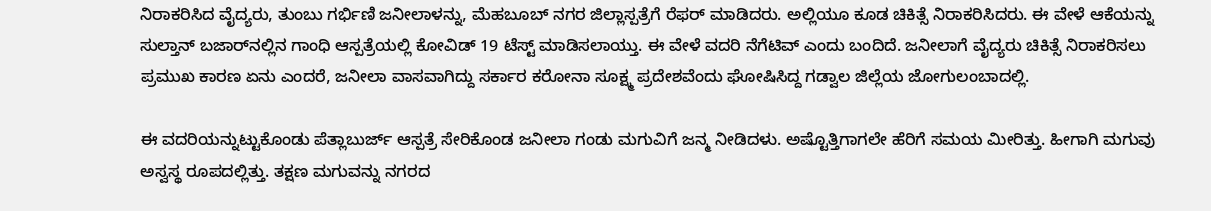ನಿರಾಕರಿಸಿದ ವೈದ್ಯರು, ತುಂಬು ಗರ್ಭಿಣಿ ಜನೀಲಾಳನ್ನು, ಮೆಹಬೂಬ್‌ ನಗರ ಜಿಲ್ಲಾಸ್ಪತ್ರೆಗೆ ರೆಫರ್‌ ಮಾಡಿದರು. ಅಲ್ಲಿಯೂ ಕೂಡ ಚಿಕಿತ್ಸೆ ನಿರಾಕರಿಸಿದರು. ಈ ವೇಳೆ ಆಕೆಯನ್ನು ಸುಲ್ತಾನ್‌ ಬಜಾರ್‌ನಲ್ಲಿನ ಗಾಂಧಿ ಆಸ್ಪತ್ರೆಯಲ್ಲಿ ಕೋವಿಡ್‌ 19 ಟೆಸ್ಟ್‌ ಮಾಡಿಸಲಾಯ್ತು. ಈ ವೇಳೆ ವದರಿ ನೆಗೆಟಿವ್‌ ಎಂದು ಬಂದಿದೆ. ಜನೀಲಾಗೆ ವೈದ್ಯರು ಚಿಕಿತ್ಸೆ ನಿರಾಕರಿಸಲು ಪ್ರಮುಖ ಕಾರಣ ಏನು ಎಂದರೆ, ಜನೀಲಾ ವಾಸವಾಗಿದ್ದು ಸರ್ಕಾರ ಕರೋನಾ ಸೂಕ್ಷ್ಮ ಪ್ರದೇಶವೆಂದು ಘೋಷಿಸಿದ್ದ ಗಡ್ವಾಲ ಜಿಲ್ಲೆಯ ಜೋಗುಲಂಬಾದಲ್ಲಿ.

ಈ ವದರಿಯನ್ನುಟ್ಟುಕೊಂಡು ಪೆತ್ಲಾಬುರ್ಜ್‌ ಆಸ್ಪತ್ರೆ ಸೇರಿಕೊಂಡ ಜನೀಲಾ ಗಂಡು ಮಗುವಿಗೆ ಜನ್ಮ ನೀಡಿದಳು. ಅಷ್ಟೊತ್ತಿಗಾಗಲೇ ಹೆರಿಗೆ ಸಮಯ ಮೀರಿತ್ತು. ಹೀಗಾಗಿ ಮಗುವು ಅಸ್ವಸ್ಥ ರೂಪದಲ್ಲಿತ್ತು. ತಕ್ಷಣ ಮಗುವನ್ನು ನಗರದ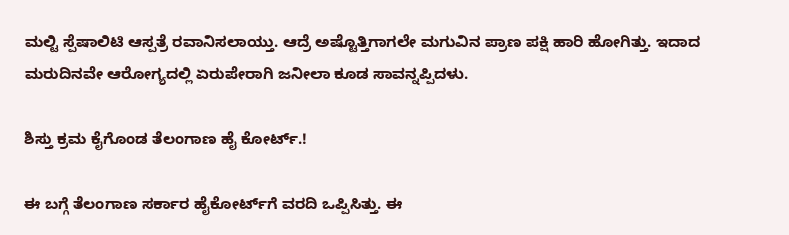ಮಲ್ಟಿ ಸ್ಪೆಷಾಲಿಟಿ ಆಸ್ಪತ್ರೆ ರವಾನಿಸಲಾಯ್ತು. ಆದ್ರೆ ಅಷ್ಟೊತ್ತಿಗಾಗಲೇ ಮಗುವಿನ ಪ್ರಾಣ ಪಕ್ಷಿ ಹಾರಿ ಹೋಗಿತ್ತು. ಇದಾದ ಮರುದಿನವೇ ಆರೋಗ್ಯದಲ್ಲಿ ಏರುಪೇರಾಗಿ ಜನೀಲಾ ಕೂಡ ಸಾವನ್ನಪ್ಪಿದಳು.

ಶಿಸ್ತು ಕ್ರಮ ಕೈಗೊಂಡ ತೆಲಂಗಾಣ ಹೈ ಕೋರ್ಟ್‌.!

ಈ ಬಗ್ಗೆ ತೆಲಂಗಾಣ ಸರ್ಕಾರ ಹೈಕೋರ್ಟ್‌ಗೆ ವರದಿ ಒಪ್ಪಿಸಿತ್ತು. ಈ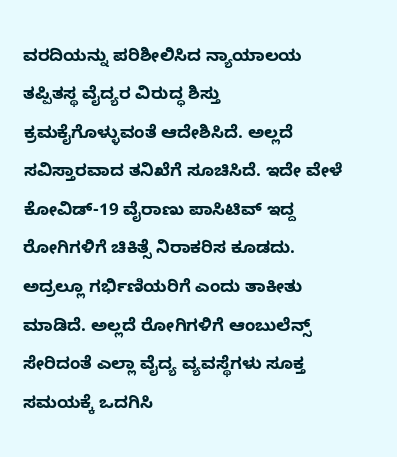ವರದಿಯನ್ನು ಪರಿಶೀಲಿಸಿದ ನ್ಯಾಯಾಲಯ ತಪ್ಪಿತಸ್ಥ ವೈದ್ಯರ ವಿರುದ್ಧ ಶಿಸ್ತು ಕ್ರಮಕೈಗೊಳ್ಳುವಂತೆ ಆದೇಶಿಸಿದೆ. ಅಲ್ಲದೆ ಸವಿಸ್ತಾರವಾದ ತನಿಖೆಗೆ ಸೂಚಿಸಿದೆ. ಇದೇ ವೇಳೆ ಕೋವಿಡ್‌-19 ವೈರಾಣು ಪಾಸಿಟಿವ್‌ ಇದ್ದ ರೋಗಿಗಳಿಗೆ ಚಿಕಿತ್ಸೆ ನಿರಾಕರಿಸ ಕೂಡದು. ಅದ್ರಲ್ಲೂ ಗರ್ಭಿಣಿಯರಿಗೆ ಎಂದು ತಾಕೀತು ಮಾಡಿದೆ. ಅಲ್ಲದೆ ರೋಗಿಗಳಿಗೆ ಆಂಬುಲೆನ್ಸ್‌ ಸೇರಿದಂತೆ ಎಲ್ಲಾ ವೈದ್ಯ ವ್ಯವಸ್ಥೆಗಳು ಸೂಕ್ತ ಸಮಯಕ್ಕೆ ಒದಗಿಸಿ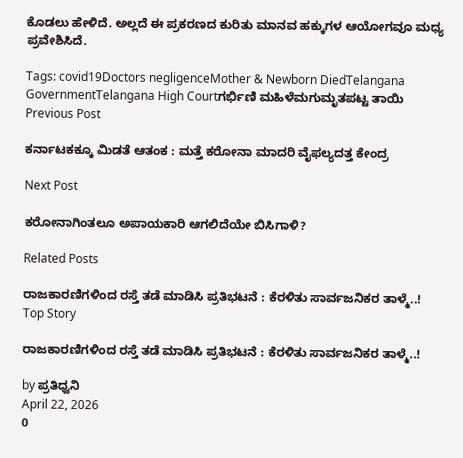ಕೊಡಲು ಹೇಳಿದೆ. ಅಲ್ಲದೆ ಈ ಪ್ರಕರಣದ ಕುರಿತು ಮಾನವ ಹಕ್ಕುಗಳ ಆಯೋಗವೂ ಮಧ್ಯ ಪ್ರವೇಶಿಸಿದೆ.

Tags: covid19Doctors negligenceMother & Newborn DiedTelangana GovernmentTelangana High Courtಗರ್ಭಿಣಿ ಮಹಿಳೆಮಗುಮೃತಪಟ್ಟ ತಾಯಿ
Previous Post

ಕರ್ನಾಟಕಕ್ಕೂ ಮಿಡತೆ ಆತಂಕ : ಮತ್ತೆ ಕರೋನಾ ಮಾದರಿ ವೈಫಲ್ಯದತ್ತ ಕೇಂದ್ರ

Next Post

ಕರೋನಾಗಿಂತಲೂ ಅಪಾಯಕಾರಿ ಆಗಲಿದೆಯೇ ಬಿಸಿಗಾಳಿ?

Related Posts

ರಾಜಕಾರಣಿಗಳಿಂದ ರಸ್ತೆ ತಡೆ ಮಾಡಿಸಿ ಪ್ರತಿಭಟನೆ : ಕೆರಳಿತು ಸಾರ್ವಜನಿಕರ ತಾಳ್ಮೆ..!
Top Story

ರಾಜಕಾರಣಿಗಳಿಂದ ರಸ್ತೆ ತಡೆ ಮಾಡಿಸಿ ಪ್ರತಿಭಟನೆ : ಕೆರಳಿತು ಸಾರ್ವಜನಿಕರ ತಾಳ್ಮೆ..!

by ಪ್ರತಿಧ್ವನಿ
April 22, 2026
0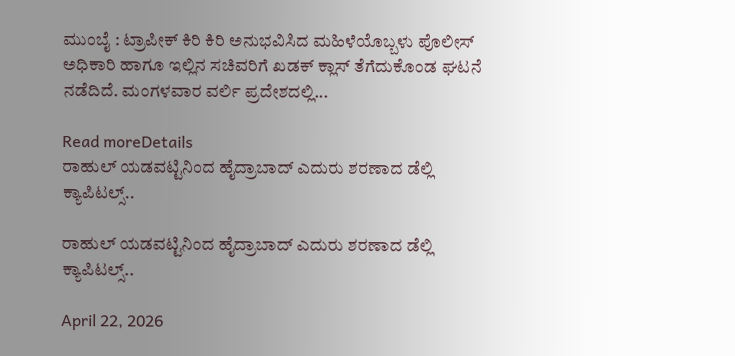ಮುಂಬೈ : ಟ್ರಾಪೀಕ್‌ ಕಿರಿ ಕಿರಿ ಅನುಭವಿಸಿದ ಮಹಿಳೆಯೊಬ್ಬಳು ಪೊಲೀಸ್‌ ಅಧಿಕಾರಿ ಹಾಗೂ ಇಲ್ಲಿನ ಸಚಿವರಿಗೆ ಖಡಕ್‌ ಕ್ಲಾಸ್‌ ತೆಗೆದುಕೊಂಡ ಘಟನೆ ನಡೆದಿದೆ. ಮಂಗಳವಾರ ವರ್ಲಿ ಪ್ರದೇಶದಲ್ಲಿ...

Read moreDetails
ರಾಹುಲ್‌ ಯಡವಟ್ಟಿನಿಂದ ಹೈದ್ರಾಬಾದ್‌ ಎದುರು ಶರಣಾದ ಡೆಲ್ಲಿ ಕ್ಯಾಪಿಟಲ್ಸ್..

ರಾಹುಲ್‌ ಯಡವಟ್ಟಿನಿಂದ ಹೈದ್ರಾಬಾದ್‌ ಎದುರು ಶರಣಾದ ಡೆಲ್ಲಿ ಕ್ಯಾಪಿಟಲ್ಸ್..

April 22, 2026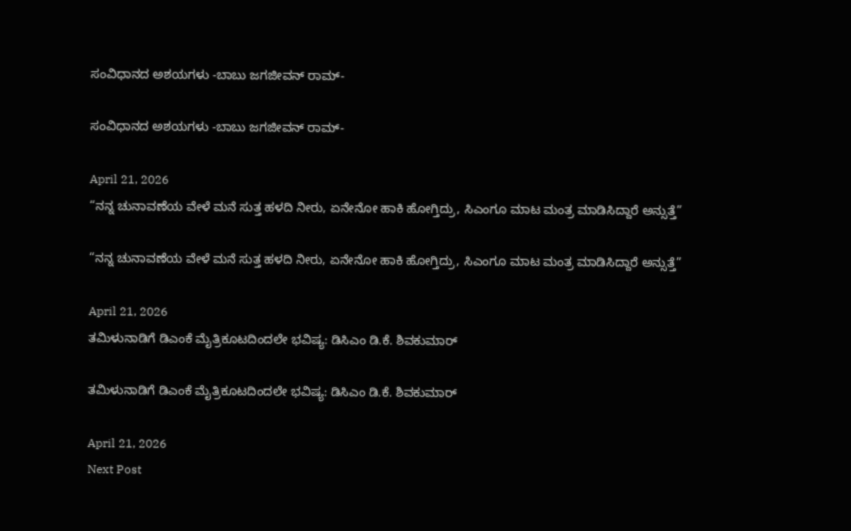ಸಂವಿಧಾನದ ಅಶಯಗಳು -ಬಾಬು ಜಗಜೀವನ್ ರಾಮ್-

ಸಂವಿಧಾನದ ಅಶಯಗಳು -ಬಾಬು ಜಗಜೀವನ್ ರಾಮ್-

April 21, 2026
“ನನ್ನ ಚುನಾವಣೆಯ ವೇಳೆ ಮನೆ ಸುತ್ತ ಹಳದಿ ನೀರು, ಏನೇನೋ ಹಾಕಿ ಹೋಗ್ತಿದ್ರು, ಸಿಎಂಗೂ ಮಾಟ ಮಂತ್ರ ಮಾಡಿಸಿದ್ದಾರೆ ಅನ್ಸುತ್ತೆ”

“ನನ್ನ ಚುನಾವಣೆಯ ವೇಳೆ ಮನೆ ಸುತ್ತ ಹಳದಿ ನೀರು, ಏನೇನೋ ಹಾಕಿ ಹೋಗ್ತಿದ್ರು, ಸಿಎಂಗೂ ಮಾಟ ಮಂತ್ರ ಮಾಡಿಸಿದ್ದಾರೆ ಅನ್ಸುತ್ತೆ”

April 21, 2026
ತಮಿಳುನಾಡಿಗೆ ಡಿಎಂಕೆ ಮೈತ್ರಿಕೂಟದಿಂದಲೇ ಭವಿಷ್ಯ: ಡಿಸಿಎಂ ಡಿ.ಕೆ. ಶಿವಕುಮಾರ್‌

ತಮಿಳುನಾಡಿಗೆ ಡಿಎಂಕೆ ಮೈತ್ರಿಕೂಟದಿಂದಲೇ ಭವಿಷ್ಯ: ಡಿಸಿಎಂ ಡಿ.ಕೆ. ಶಿವಕುಮಾರ್‌

April 21, 2026
Next Post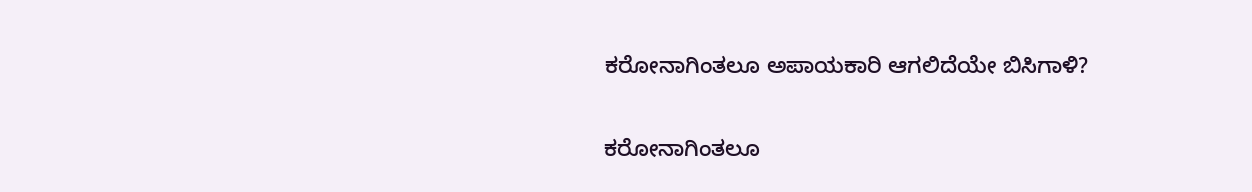ಕರೋನಾಗಿಂತಲೂ ಅಪಾಯಕಾರಿ ಆಗಲಿದೆಯೇ ಬಿಸಿಗಾಳಿ?

ಕರೋನಾಗಿಂತಲೂ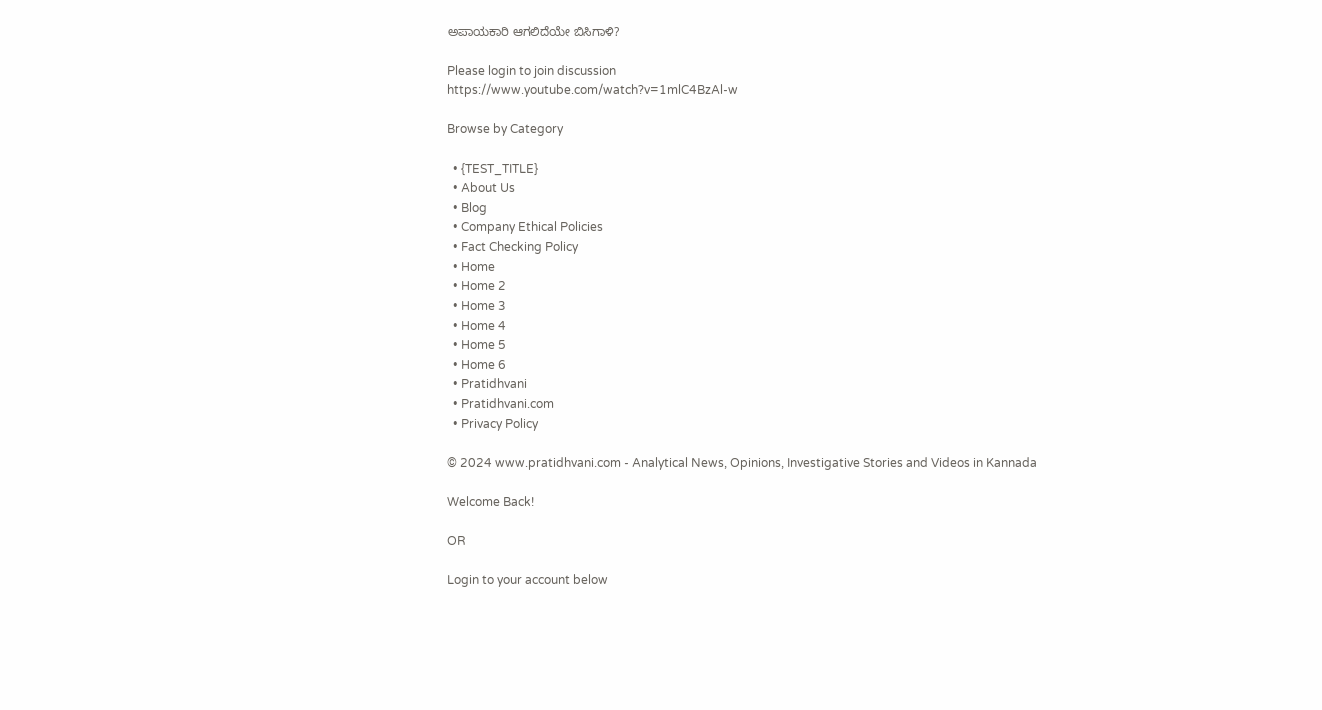ಅಪಾಯಕಾರಿ ಆಗಲಿದೆಯೇ ಬಿಸಿಗಾಳಿ?

Please login to join discussion
https://www.youtube.com/watch?v=1mlC4BzAl-w

Browse by Category

  • {TEST_TITLE}
  • About Us
  • Blog
  • Company Ethical Policies
  • Fact Checking Policy
  • Home
  • Home 2
  • Home 3
  • Home 4
  • Home 5
  • Home 6
  • Pratidhvani
  • Pratidhvani.com
  • Privacy Policy

© 2024 www.pratidhvani.com - Analytical News, Opinions, Investigative Stories and Videos in Kannada

Welcome Back!

OR

Login to your account below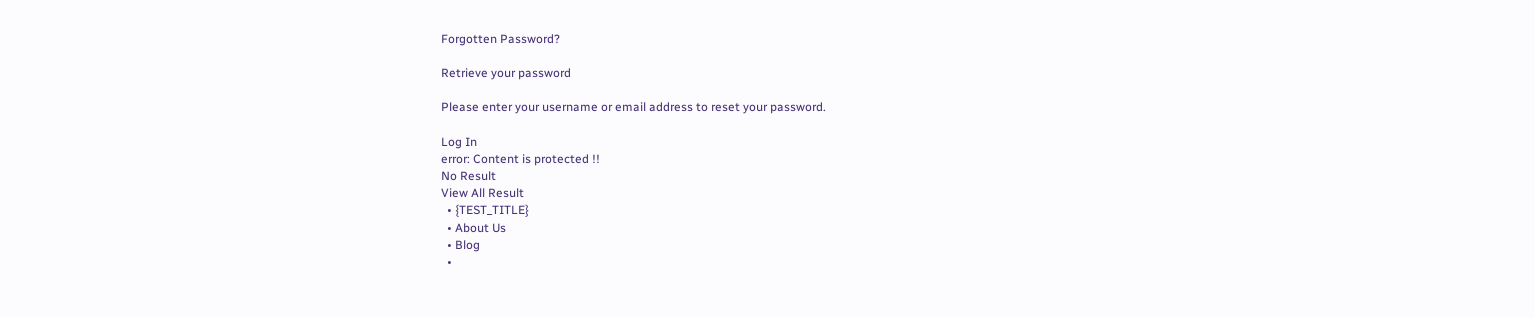Forgotten Password?

Retrieve your password

Please enter your username or email address to reset your password.

Log In
error: Content is protected !!
No Result
View All Result
  • {TEST_TITLE}
  • About Us
  • Blog
  •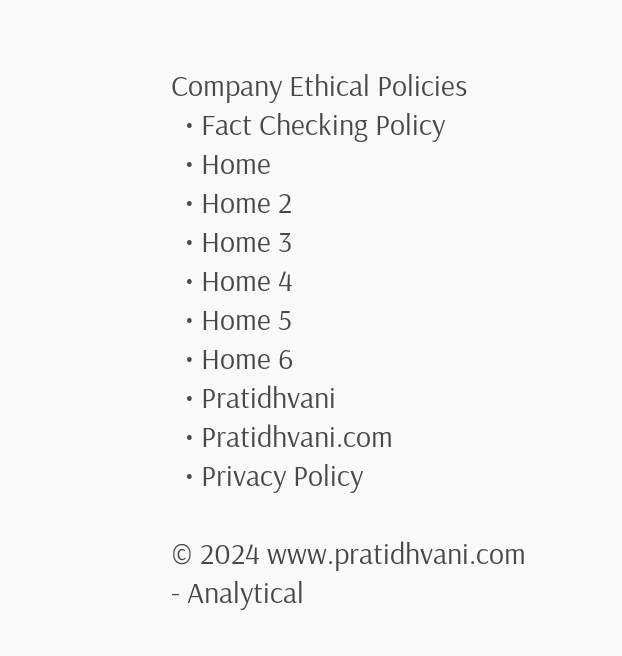Company Ethical Policies
  • Fact Checking Policy
  • Home
  • Home 2
  • Home 3
  • Home 4
  • Home 5
  • Home 6
  • Pratidhvani
  • Pratidhvani.com
  • Privacy Policy

© 2024 www.pratidhvani.com - Analytical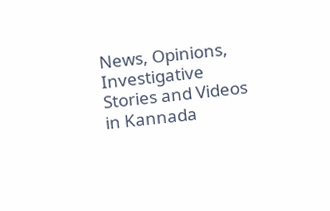News, Opinions, Investigative Stories and Videos in Kannada